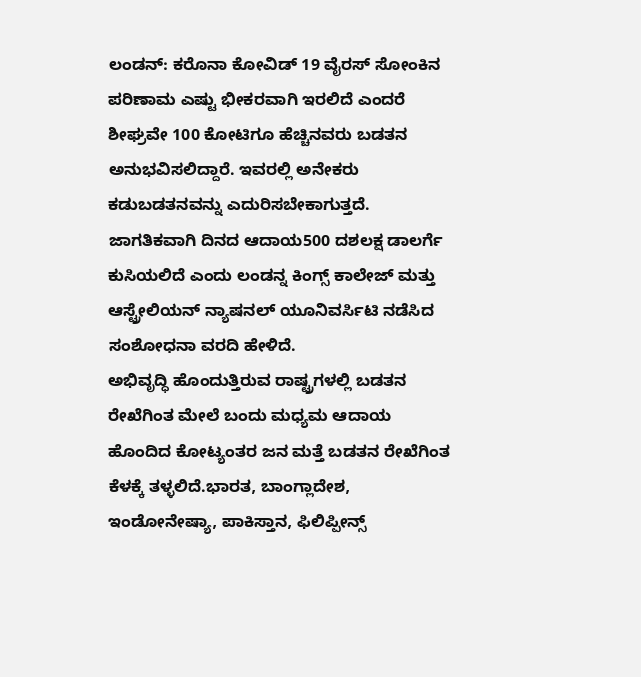ಲಂಡನ್: ಕರೊನಾ ಕೋವಿಡ್ 19 ವೈರಸ್ ಸೋಂಕಿನ ಪರಿಣಾಮ ಎಷ್ಟು ಭೀಕರವಾಗಿ ಇರಲಿದೆ ಎಂದರೆ ಶೀಘ್ರವೇ 100 ಕೋಟಿಗೂ ಹೆಚ್ಚಿನವರು ಬಡತನ ಅನುಭವಿಸಲಿದ್ದಾರೆ. ಇವರಲ್ಲಿ ಅನೇಕರು ಕಡುಬಡತನವನ್ನು ಎದುರಿಸಬೇಕಾಗುತ್ತದೆ. ಜಾಗತಿಕವಾಗಿ ದಿನದ ಆದಾಯ500 ದಶಲಕ್ಷ ಡಾಲರ್ಗೆ ಕುಸಿಯಲಿದೆ ಎಂದು ಲಂಡನ್ನ ಕಿಂಗ್ಸ್ ಕಾಲೇಜ್ ಮತ್ತು ಆಸ್ಟ್ರೇಲಿಯನ್ ನ್ಯಾಷನಲ್ ಯೂನಿವರ್ಸಿಟಿ ನಡೆಸಿದ ಸಂಶೋಧನಾ ವರದಿ ಹೇಳಿದೆ.
ಅಭಿವೃದ್ಧಿ ಹೊಂದುತ್ತಿರುವ ರಾಷ್ಟ್ರಗಳಲ್ಲಿ ಬಡತನ ರೇಖೆಗಿಂತ ಮೇಲೆ ಬಂದು ಮಧ್ಯಮ ಆದಾಯ ಹೊಂದಿದ ಕೋಟ್ಯಂತರ ಜನ ಮತ್ತೆ ಬಡತನ ರೇಖೆಗಿಂತ ಕೆಳಕ್ಕೆ ತಳ್ಳಲಿದೆ.ಭಾರತ, ಬಾಂಗ್ಲಾದೇಶ, ಇಂಡೋನೇಷ್ಯಾ, ಪಾಕಿಸ್ತಾನ, ಫಿಲಿಪ್ಪೀನ್ಸ್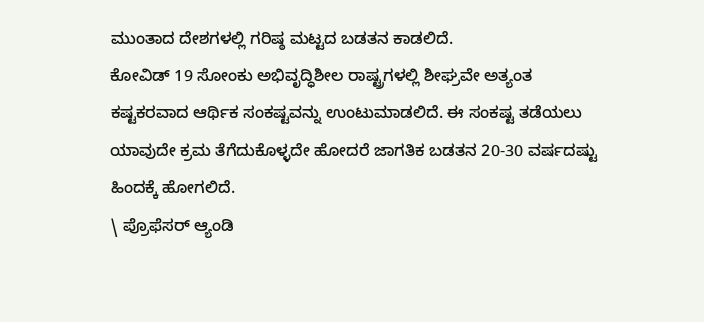ಮುಂತಾದ ದೇಶಗಳಲ್ಲಿ ಗರಿಷ್ಠ ಮಟ್ಟದ ಬಡತನ ಕಾಡಲಿದೆ.
ಕೋವಿಡ್ 19 ಸೋಂಕು ಅಭಿವೃದ್ಧಿಶೀಲ ರಾಷ್ಟ್ರಗಳಲ್ಲಿ ಶೀಘ್ರವೇ ಅತ್ಯಂತ ಕಷ್ಟಕರವಾದ ಆರ್ಥಿಕ ಸಂಕಷ್ಟವನ್ನು ಉಂಟುಮಾಡಲಿದೆ. ಈ ಸಂಕಷ್ಟ ತಡೆಯಲು ಯಾವುದೇ ಕ್ರಮ ತೆಗೆದುಕೊಳ್ಳದೇ ಹೋದರೆ ಜಾಗತಿಕ ಬಡತನ 20-30 ವರ್ಷದಷ್ಟು ಹಿಂದಕ್ಕೆ ಹೋಗಲಿದೆ.
\ ಪ್ರೊಫೆಸರ್ ಆ್ಯಂಡಿ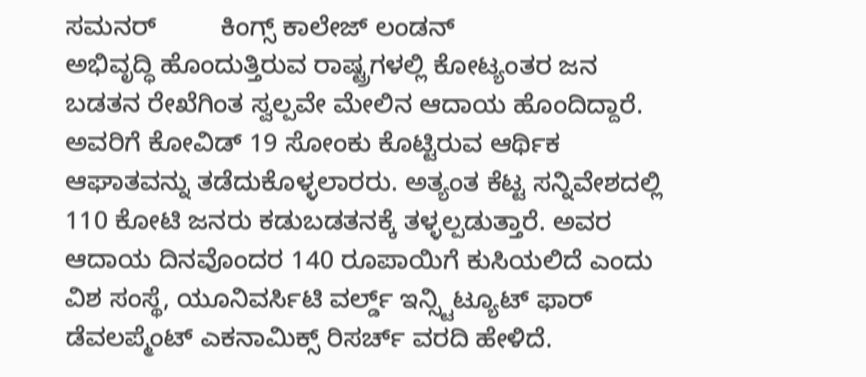ಸಮನರ್         ಕಿಂಗ್ಸ್ ಕಾಲೇಜ್ ಲಂಡನ್
ಅಭಿವೃದ್ಧಿ ಹೊಂದುತ್ತಿರುವ ರಾಷ್ಟ್ರಗಳಲ್ಲಿ ಕೋಟ್ಯಂತರ ಜನ ಬಡತನ ರೇಖೆಗಿಂತ ಸ್ವಲ್ಪವೇ ಮೇಲಿನ ಆದಾಯ ಹೊಂದಿದ್ದಾರೆ. ಅವರಿಗೆ ಕೋವಿಡ್ 19 ಸೋಂಕು ಕೊಟ್ಟಿರುವ ಆರ್ಥಿಕ ಆಘಾತವನ್ನು ತಡೆದುಕೊಳ್ಳಲಾರರು. ಅತ್ಯಂತ ಕೆಟ್ಟ ಸನ್ನಿವೇಶದಲ್ಲಿ 110 ಕೋಟಿ ಜನರು ಕಡುಬಡತನಕ್ಕೆ ತಳ್ಳಲ್ಪಡುತ್ತಾರೆ. ಅವರ ಆದಾಯ ದಿನವೊಂದರ 140 ರೂಪಾಯಿಗೆ ಕುಸಿಯಲಿದೆ ಎಂದು ವಿಶ ಸಂಸ್ಥೆ, ಯೂನಿವರ್ಸಿಟಿ ವರ್ಲ್ಡ್ ಇನ್ಸ್ಟಿಟ್ಯೂಟ್ ಫಾರ್ ಡೆವಲಪ್ಮೆಂಟ್ ಎಕನಾಮಿಕ್ಸ್ ರಿಸರ್ಚ್ ವರದಿ ಹೇಳಿದೆ.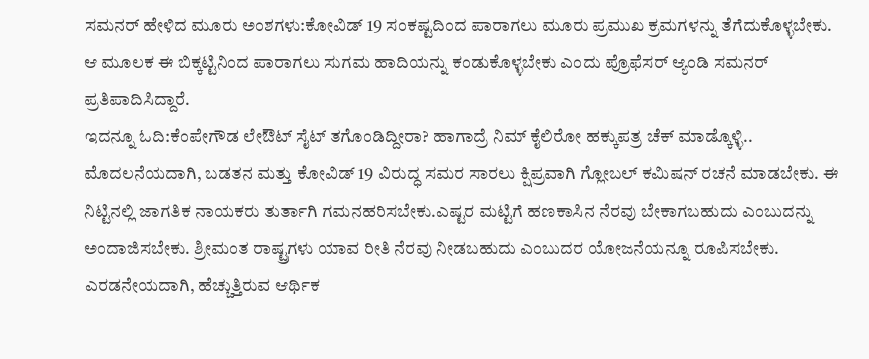ಸಮನರ್ ಹೇಳಿದ ಮೂರು ಅಂಶಗಳು:ಕೋವಿಡ್ 19 ಸಂಕಷ್ಟದಿಂದ ಪಾರಾಗಲು ಮೂರು ಪ್ರಮುಖ ಕ್ರಮಗಳನ್ನು ತೆಗೆದುಕೊಳ್ಳಬೇಕು. ಆ ಮೂಲಕ ಈ ಬಿಕ್ಕಟ್ಟಿನಿಂದ ಪಾರಾಗಲು ಸುಗಮ ಹಾದಿಯನ್ನು ಕಂಡುಕೊಳ್ಳಬೇಕು ಎಂದು ಪ್ರೊಫೆಸರ್ ಆ್ಯಂಡಿ ಸಮನರ್ ಪ್ರತಿಪಾದಿಸಿದ್ದಾರೆ.
ಇದನ್ನೂ ಓದಿ:ಕೆಂಪೇಗೌಡ ಲೇಔಟ್ ಸೈಟ್ ತಗೊಂಡಿದ್ದೀರಾ? ಹಾಗಾದ್ರೆ ನಿಮ್ ಕೈಲಿರೋ ಹಕ್ಕುಪತ್ರ ಚೆಕ್ ಮಾಡ್ಕೊಳ್ಳಿ..
ಮೊದಲನೆಯದಾಗಿ, ಬಡತನ ಮತ್ತು ಕೋವಿಡ್ 19 ವಿರುದ್ಧ ಸಮರ ಸಾರಲು ಕ್ಷಿಪ್ರವಾಗಿ ಗ್ಲೋಬಲ್ ಕಮಿಷನ್ ರಚನೆ ಮಾಡಬೇಕು. ಈ ನಿಟ್ಟಿನಲ್ಲಿ ಜಾಗತಿಕ ನಾಯಕರು ತುರ್ತಾಗಿ ಗಮನಹರಿಸಬೇಕು.ಎಷ್ಟರ ಮಟ್ಟಿಗೆ ಹಣಕಾಸಿನ ನೆರವು ಬೇಕಾಗಬಹುದು ಎಂಬುದನ್ನು ಅಂದಾಜಿಸಬೇಕು. ಶ್ರೀಮಂತ ರಾಷ್ಟ್ರಗಳು ಯಾವ ರೀತಿ ನೆರವು ನೀಡಬಹುದು ಎಂಬುದರ ಯೋಜನೆಯನ್ನೂ ರೂಪಿಸಬೇಕು.
ಎರಡನೇಯದಾಗಿ, ಹೆಚ್ಚುತ್ತಿರುವ ಆರ್ಥಿಕ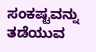ಸಂಕಷ್ಟವನ್ನು ತಡೆಯುವ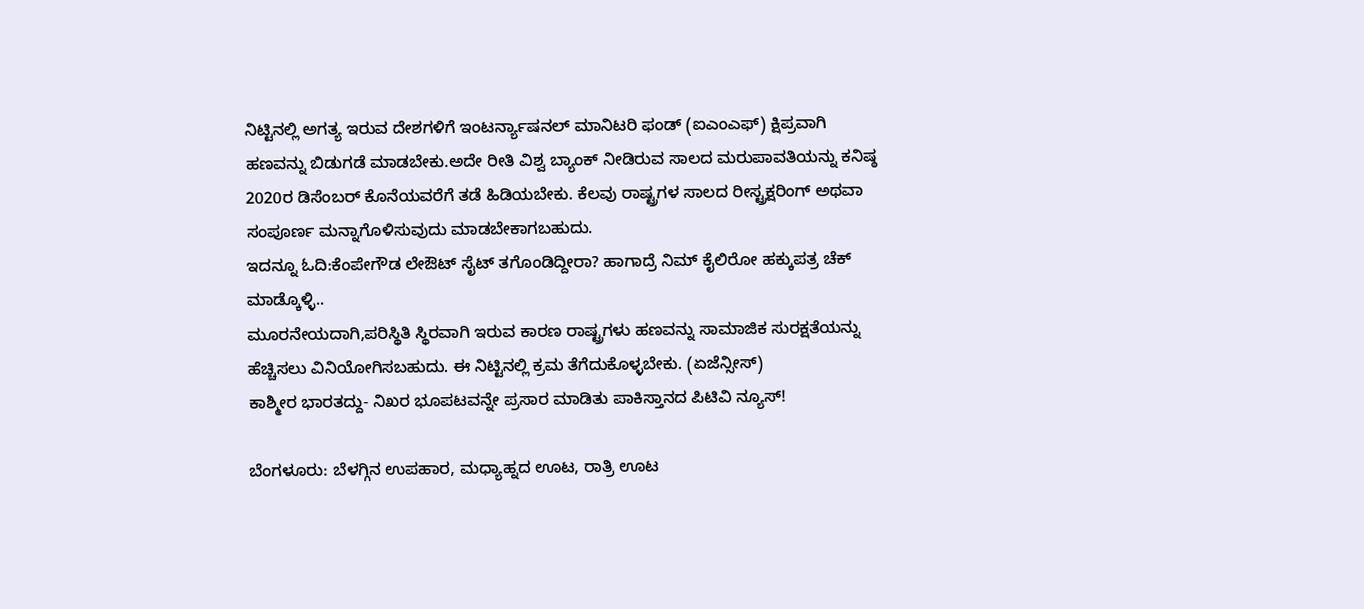ನಿಟ್ಟಿನಲ್ಲಿ ಅಗತ್ಯ ಇರುವ ದೇಶಗಳಿಗೆ ಇಂಟರ್ನ್ಯಾಷನಲ್ ಮಾನಿಟರಿ ಫಂಡ್ (ಐಎಂಎಫ್) ಕ್ಷಿಪ್ರವಾಗಿ ಹಣವನ್ನು ಬಿಡುಗಡೆ ಮಾಡಬೇಕು.ಅದೇ ರೀತಿ ವಿಶ್ವ ಬ್ಯಾಂಕ್ ನೀಡಿರುವ ಸಾಲದ ಮರುಪಾವತಿಯನ್ನು ಕನಿಷ್ಠ 2020ರ ಡಿಸೆಂಬರ್ ಕೊನೆಯವರೆಗೆ ತಡೆ ಹಿಡಿಯಬೇಕು. ಕೆಲವು ರಾಷ್ಟ್ರಗಳ ಸಾಲದ ರೀಸ್ಟ್ರಕ್ಷರಿಂಗ್ ಅಥವಾ ಸಂಪೂರ್ಣ ಮನ್ನಾಗೊಳಿಸುವುದು ಮಾಡಬೇಕಾಗಬಹುದು.
ಇದನ್ನೂ ಓದಿ:ಕೆಂಪೇಗೌಡ ಲೇಔಟ್ ಸೈಟ್ ತಗೊಂಡಿದ್ದೀರಾ? ಹಾಗಾದ್ರೆ ನಿಮ್ ಕೈಲಿರೋ ಹಕ್ಕುಪತ್ರ ಚೆಕ್ ಮಾಡ್ಕೊಳ್ಳಿ..
ಮೂರನೇಯದಾಗಿ,ಪರಿಸ್ಥಿತಿ ಸ್ಥಿರವಾಗಿ ಇರುವ ಕಾರಣ ರಾಷ್ಟ್ರಗಳು ಹಣವನ್ನು ಸಾಮಾಜಿಕ ಸುರಕ್ಷತೆಯನ್ನು ಹೆಚ್ಚಿಸಲು ವಿನಿಯೋಗಿಸಬಹುದು. ಈ ನಿಟ್ಟಿನಲ್ಲಿ ಕ್ರಮ ತೆಗೆದುಕೊಳ್ಳಬೇಕು. (ಏಜೆನ್ಸೀಸ್)
ಕಾಶ್ಮೀರ ಭಾರತದ್ದು- ನಿಖರ ಭೂಪಟವನ್ನೇ ಪ್ರಸಾರ ಮಾಡಿತು ಪಾಕಿಸ್ತಾನದ ಪಿಟಿವಿ ನ್ಯೂಸ್!

ಬೆಂಗಳೂರು: ಬೆಳಗ್ಗಿನ ಉಪಹಾರ, ಮಧ್ಯಾಹ್ನದ ಊಟ, ರಾತ್ರಿ ಊಟ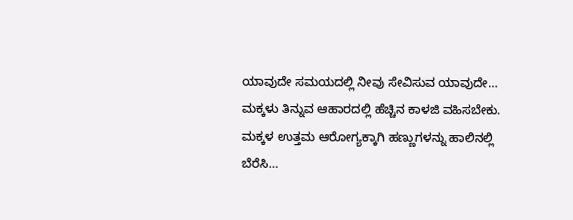ಯಾವುದೇ ಸಮಯದಲ್ಲಿ ನೀವು ಸೇವಿಸುವ ಯಾವುದೇ…
ಮಕ್ಕಳು ತಿನ್ನುವ ಆಹಾರದಲ್ಲಿ ಹೆಚ್ಚಿನ ಕಾಳಜಿ ವಹಿಸಬೇಕು. ಮಕ್ಕಳ ಉತ್ತಮ ಆರೋಗ್ಯಕ್ಕಾಗಿ ಹಣ್ಣುಗಳನ್ನು ಹಾಲಿನಲ್ಲಿ ಬೆರೆಸಿ…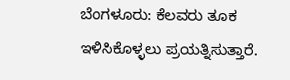ಬೆಂಗಳೂರು: ಕೆಲವರು ತೂಕ ಇಳಿಸಿಕೊಳ್ಳಲು ಪ್ರಯತ್ನಿಸುತ್ತಾರೆ.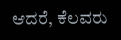ಆದರೆ, ಕೆಲವರು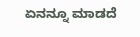ಏನನ್ನೂ ಮಾಡದೆ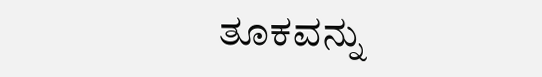ತೂಕವನ್ನು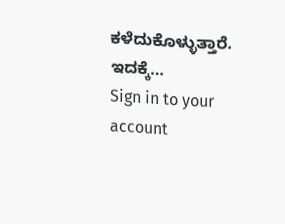ಕಳೆದುಕೊಳ್ಳುತ್ತಾರೆ. ಇದಕ್ಕೆ…
Sign in to your account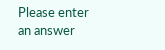Please enter an answer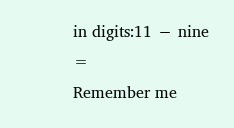in digits:11 − nine =
Remember me